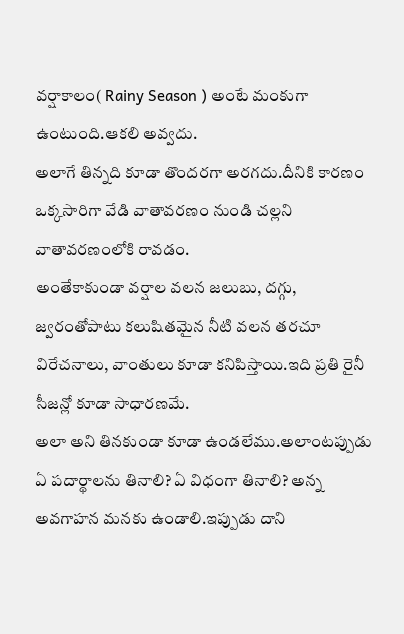వర్షాకాలం( Rainy Season ) అంటే మంకుగా ఉంటుంది.ఆకలి అవ్వదు.
అలాగే తిన్నది కూడా తొందరగా అరగదు.దీనికి కారణం ఒక్కసారిగా వేడి వాతావరణం నుండి చల్లని వాతావరణంలోకి రావడం.
అంతేకాకుండా వర్షాల వలన జలుబు, దగ్గు, జ్వరంతోపాటు కలుషితమైన నీటి వలన తరచూ విరేచనాలు, వాంతులు కూడా కనిపిస్తాయి.ఇది ప్రతి రైనీ సీజన్లో కూడా సాధారణమే.
అలా అని తినకుండా కూడా ఉండలేము.అలాంటప్పుడు ఏ పదార్థాలను తినాలి? ఏ విధంగా తినాలి? అన్న అవగాహన మనకు ఉండాలి.ఇప్పుడు దాని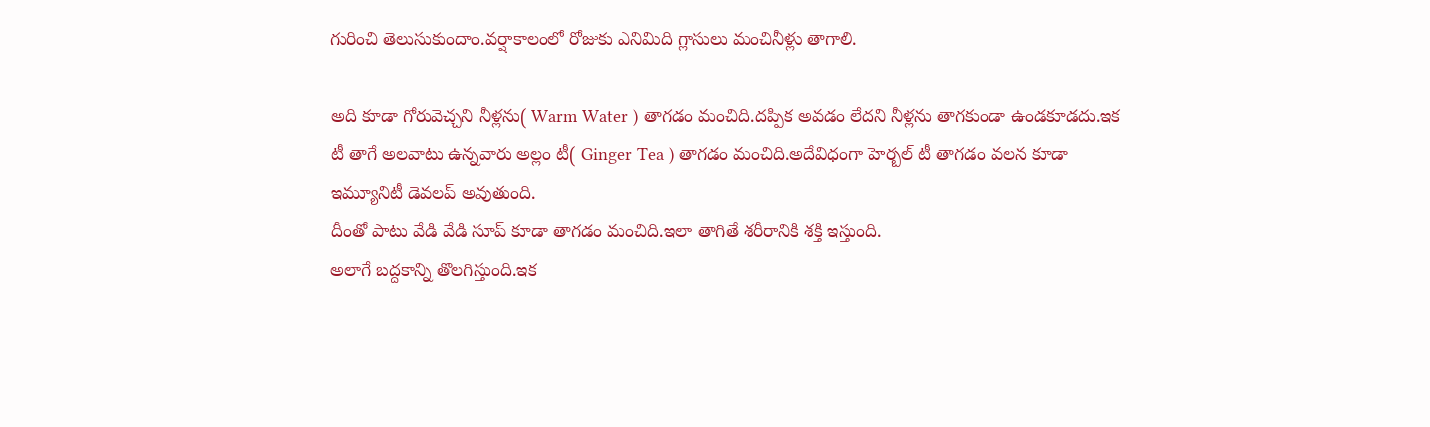గురించి తెలుసుకుందాం.వర్షాకాలంలో రోజుకు ఎనిమిది గ్లాసులు మంచినీళ్లు తాగాలి.

అది కూడా గోరువెచ్చని నీళ్లను( Warm Water ) తాగడం మంచిది.దప్పిక అవడం లేదని నీళ్లను తాగకుండా ఉండకూడదు.ఇక టీ తాగే అలవాటు ఉన్నవారు అల్లం టీ( Ginger Tea ) తాగడం మంచిది.అదేవిధంగా హెర్బల్ టీ తాగడం వలన కూడా ఇమ్యూనిటీ డెవలప్ అవుతుంది.
దీంతో పాటు వేడి వేడి సూప్ కూడా తాగడం మంచిది.ఇలా తాగితే శరీరానికి శక్తి ఇస్తుంది.
అలాగే బద్దకాన్ని తొలగిస్తుంది.ఇక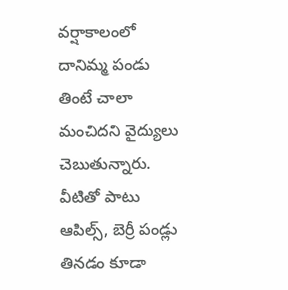వర్షాకాలంలో దానిమ్మ పండు తింటే చాలా మంచిదని వైద్యులు చెబుతున్నారు.
వీటితో పాటు ఆపిల్స్, బెర్రీ పండ్లు తినడం కూడా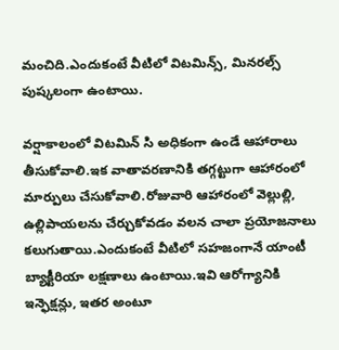మంచిది.ఎందుకంటే వీటిలో విటమిన్స్, మినరల్స్ పుష్కలంగా ఉంటాయి.

వర్షాకాలంలో విటమిన్ సి అధికంగా ఉండే ఆహారాలు తీసుకోవాలి.ఇక వాతావరణానికి తగ్గట్టుగా ఆహారంలో మార్పులు చేసుకోవాలి.రోజువారి ఆహారంలో వెల్లుల్లి, ఉల్లిపాయలను చేర్చుకోవడం వలన చాలా ప్రయోజనాలు కలుగుతాయి.ఎందుకంటే వీటిలో సహజంగానే యాంటీ బ్యాక్టీరియా లక్షణాలు ఉంటాయి.ఇవి ఆరోగ్యానికి ఇన్ఫెక్షన్లు, ఇతర అంటూ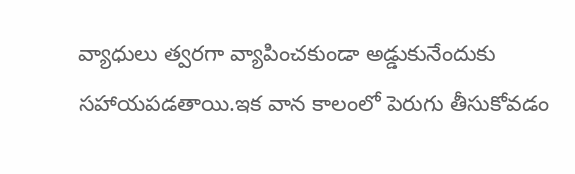వ్యాధులు త్వరగా వ్యాపించకుండా అడ్డుకునేందుకు సహాయపడతాయి.ఇక వాన కాలంలో పెరుగు తీసుకోవడం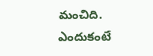మంచిది.
ఎందుకంటే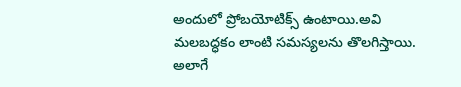అందులో ప్రోబయోటిక్స్ ఉంటాయి.అవి మలబద్ధకం లాంటి సమస్యలను తొలగిస్తాయి.
అలాగే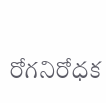రోగనిరోధక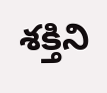శక్తిని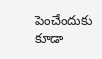పెంచేందుకు కూడా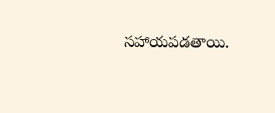సహాయపడతాయి.